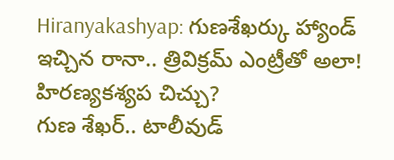Hiranyakashyap: గుణశేఖర్కు హ్యాండ్ ఇచ్చిన రానా.. త్రివిక్రమ్ ఎంట్రీతో అలా! హిరణ్యకశ్యప చిచ్చు?
గుణ శేఖర్.. టాలీవుడ్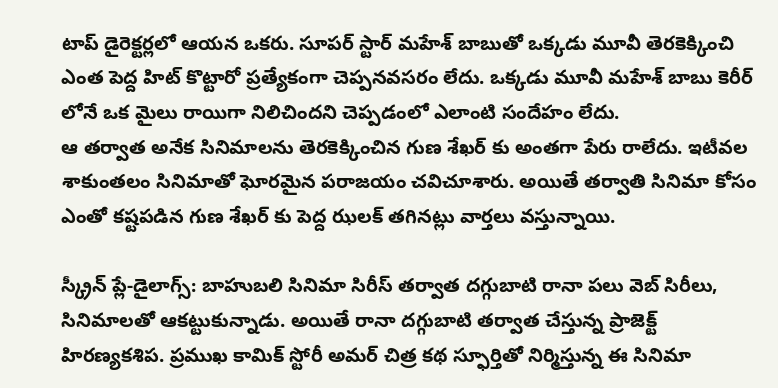టాప్ డైరెక్టర్లలో ఆయన ఒకరు. సూపర్ స్టార్ మహేశ్ బాబుతో ఒక్కడు మూవీ తెరకెక్కించి ఎంత పెద్ద హిట్ కొట్టారో ప్రత్యేకంగా చెప్పనవసరం లేదు. ఒక్కడు మూవీ మహేశ్ బాబు కెరీర్ లోనే ఒక మైలు రాయిగా నిలిచిందని చెప్పడంలో ఎలాంటి సందేహం లేదు.
ఆ తర్వాత అనేక సినిమాలను తెరకెక్కించిన గుణ శేఖర్ కు అంతగా పేరు రాలేదు. ఇటీవల శాకుంతలం సినిమాతో ఘోరమైన పరాజయం చవిచూశారు. అయితే తర్వాతి సినిమా కోసం ఎంతో కష్టపడిన గుణ శేఖర్ కు పెద్ద ఝలక్ తగినట్లు వార్తలు వస్తున్నాయి.

స్క్రీన్ ప్లే-డైలాగ్స్: బాహుబలి సినిమా సిరీస్ తర్వాత దగ్గుబాటి రానా పలు వెబ్ సిరీలు, సినిమాలతో ఆకట్టుకున్నాడు. అయితే రానా దగ్గుబాటి తర్వాత చేస్తున్న ప్రాజెక్ట్ హిరణ్యకశిప. ప్రముఖ కామిక్ స్టోరీ అమర్ చిత్ర కథ స్ఫూర్తితో నిర్మిస్తున్న ఈ సినిమా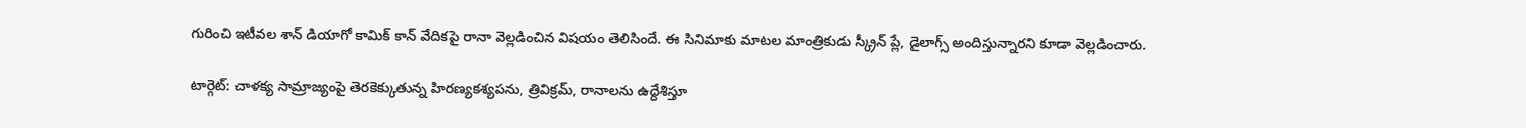గురించి ఇటీవల శాన్ డియాగో కామిక్ కాన్ వేదికపై రానా వెల్లడించిన విషయం తెలిసిందే. ఈ సినిమాకు మాటల మాంత్రికుడు స్క్రీన్ ప్లే, డైలాగ్స్ అందిస్తున్నారని కూడా వెల్లడించారు.

టార్గెట్: చాళక్య సామ్రాజ్యంపై తెరకెక్కుతున్న హిరణ్యకశ్యపను, త్రివిక్రమ్, రానాలను ఉద్దేశిస్తూ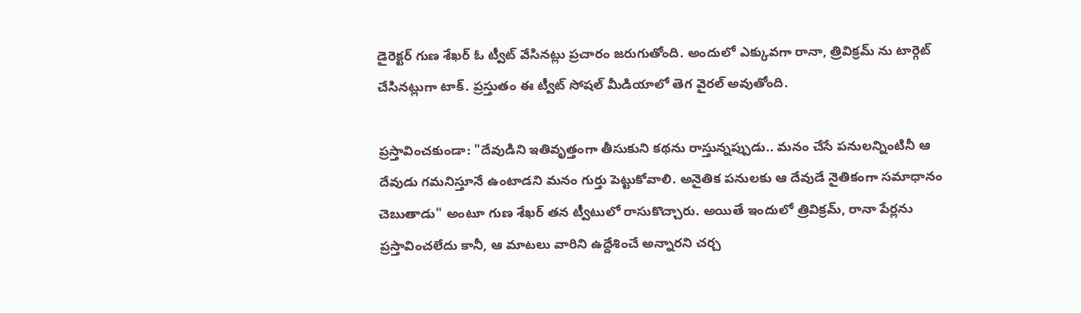డైరెక్టర్ గుణ శేఖర్ ఓ ట్వీట్ వేసినట్లు ప్రచారం జరుగుతోంది. అందులో ఎక్కువగా రానా, త్రివిక్రమ్ ను టార్గెట్ చేసినట్లుగా టాక్. ప్రస్తుతం ఈ ట్వీట్ సోషల్ మీడియాలో తెగ వైరల్ అవుతోంది.

ప్రస్తావించకుండా: "దేవుడిని ఇతివృత్తంగా తీసుకుని కథను రాస్తున్నప్పుడు.. మనం చేసే పనులన్నింటినీ ఆ దేవుడు గమనిస్తూనే ఉంటాడని మనం గుర్తు పెట్టుకోవాలి. అనైతిక పనులకు ఆ దేవుడే నైతికంగా సమాధానం చెబుతాడు" అంటూ గుణ శేఖర్ తన ట్వీటులో రాసుకొచ్చారు. అయితే ఇందులో త్రివిక్రమ్, రానా పేర్లను ప్రస్తావించలేదు కానీ, ఆ మాటలు వారిని ఉద్దేశించే అన్నారని చర్చ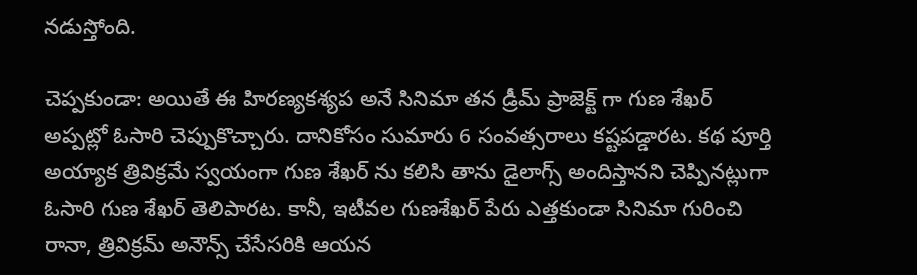నడుస్తోంది.

చెప్పకుండా: అయితే ఈ హిరణ్యకశ్యప అనే సినిమా తన డ్రీమ్ ప్రాజెక్ట్ గా గుణ శేఖర్ అప్పట్లో ఓసారి చెప్పుకొచ్చారు. దానికోసం సుమారు 6 సంవత్సరాలు కష్టపడ్డారట. కథ పూర్తి అయ్యాక త్రివిక్రమే స్వయంగా గుణ శేఖర్ ను కలిసి తాను డైలాగ్స్ అందిస్తానని చెప్పినట్లుగా ఓసారి గుణ శేఖర్ తెలిపారట. కానీ, ఇటీవల గుణశేఖర్ పేరు ఎత్తకుండా సినిమా గురించి రానా, త్రివిక్రమ్ అనౌన్స్ చేసేసరికి ఆయన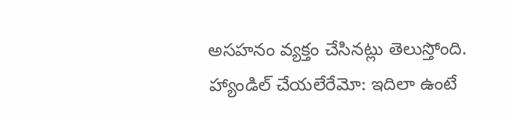అసహనం వ్యక్తం చేసినట్లు తెలుస్తోంది.
హ్యాండిల్ చేయలేరేమో: ఇదిలా ఉంటే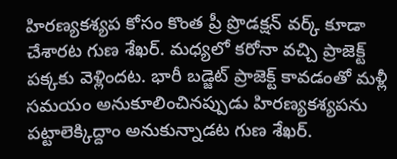హిరణ్యకశ్యప కోసం కొంత ప్రీ ప్రొడక్షన్ వర్క్ కూడా చేశారట గుణ శేఖర్. మధ్యలో కరోనా వచ్చి ప్రాజెక్ట్ పక్కకు వెళ్లిందట. భారీ బడ్జెట్ ప్రాజెక్ట్ కావడంతో మళ్లీ సమయం అనుకూలించినప్పుడు హిరణ్యకశ్యపను పట్టాలెక్కిద్దాం అనుకున్నాడట గుణ శేఖర్.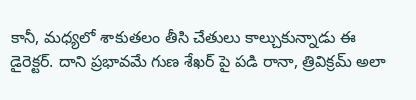కానీ, మధ్యలో శాకుతలం తీసి చేతులు కాల్చుకున్నాడు ఈ డైరెక్టర్. దాని ప్రభావమే గుణ శేఖర్ పై పడి రానా, త్రివిక్రమ్ అలా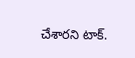చేశారని టాక్.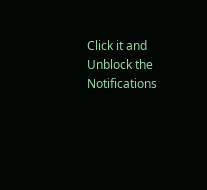Click it and Unblock the Notifications